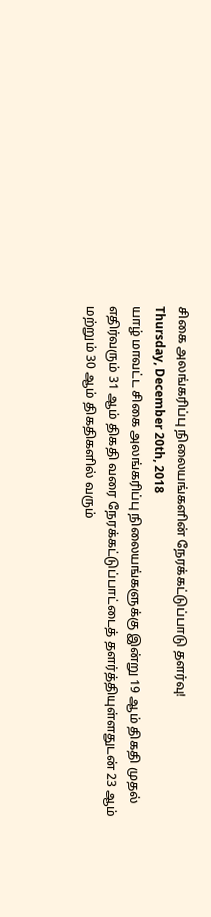சிகை அலங்கரிப்பு நிலையங்களின் நேரக்கட்டுப்பாடு தளர்வு!
Thursday, December 20th, 2018
யாழ் மாவட்ட சிகை அலங்கரிப்பு நிலையங்களுக்கு இன்று 19 ஆம் திகதி முதல் எதிர்வரும் 31 ஆம் திகதி வரை நேரக்கட்டுப்பாட்டைத் தளர்த்தியுள்ளதுடன் 23 ஆம் மற்றும் 30 ஆம் திகதிகளில் வரும்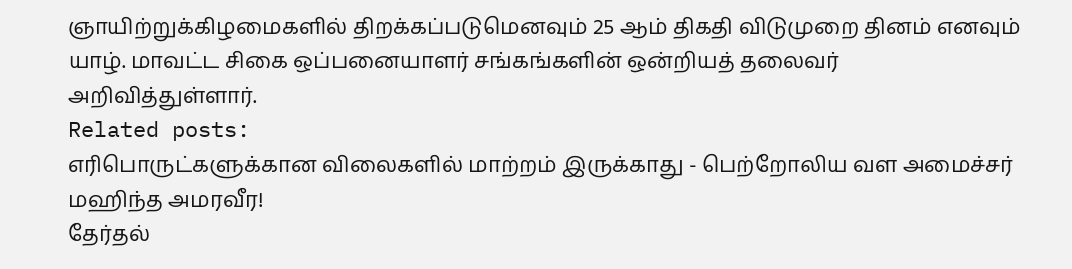ஞாயிற்றுக்கிழமைகளில் திறக்கப்படுமெனவும் 25 ஆம் திகதி விடுமுறை தினம் எனவும் யாழ். மாவட்ட சிகை ஒப்பனையாளர் சங்கங்களின் ஒன்றியத் தலைவர் அறிவித்துள்ளார்.
Related posts:
எரிபொருட்களுக்கான விலைகளில் மாற்றம் இருக்காது - பெற்றோலிய வள அமைச்சர் மஹிந்த அமரவீர!
தேர்தல்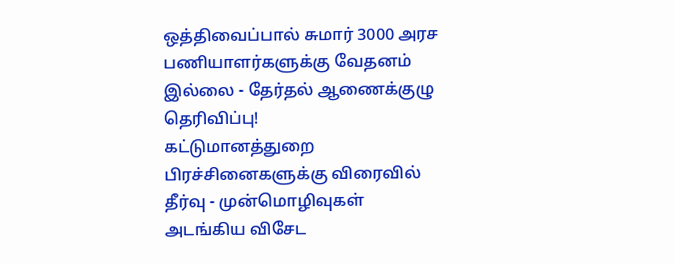ஒத்திவைப்பால் சுமார் 3000 அரச பணியாளர்களுக்கு வேதனம் இல்லை - தேர்தல் ஆணைக்குழு தெரிவிப்பு!
கட்டுமானத்துறை பிரச்சினைகளுக்கு விரைவில் தீர்வு - முன்மொழிவுகள் அடங்கிய விசேட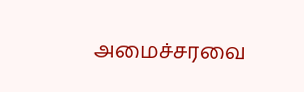அமைச்சரவை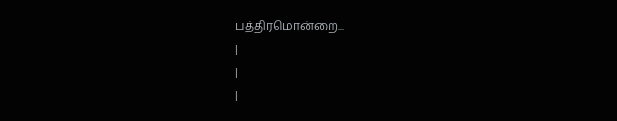பத்திரமொன்றை...
|
|
|